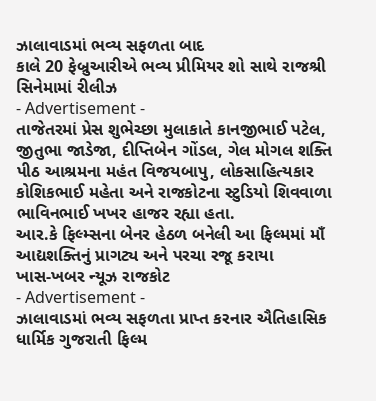ઝાલાવાડમાં ભવ્ય સફળતા બાદ
કાલે 20 ફેબ્રુઆરીએ ભવ્ય પ્રીમિયર શો સાથે રાજશ્રી સિનેમામાં રીલીઝ
- Advertisement -
તાજેતરમાં પ્રેસ શુભેચ્છા મુલાકાતે કાનજીભાઈ પટેલ, જીતુભા જાડેજા, દીપ્તિબેન ગોંડલ, ગેલ મોગલ શક્તિ પીઠ આશ્રમના મહંત વિજયબાપુ, લોકસાહિત્યકાર કોશિકભાઈ મહેતા અને રાજકોટના સ્ટુડિયો શિવવાળા ભાવિનભાઈ ખખર હાજર રહ્યા હતા.
આર.કે ફિલ્મ્સના બેનર હેઠળ બનેલી આ ફિલ્મમાં માઁ આદ્યશક્તિનું પ્રાગટ્ય અને પરચા રજૂ કરાયા
ખાસ-ખબર ન્યૂઝ રાજકોટ
- Advertisement -
ઝાલાવાડમાં ભવ્ય સફળતા પ્રાપ્ત કરનાર ઐતિહાસિક ધાર્મિક ગુજરાતી ફિલ્મ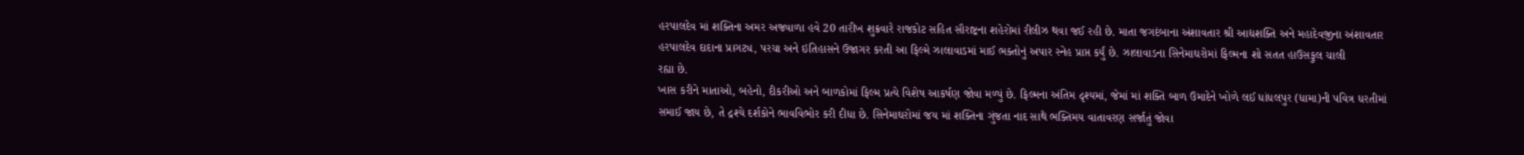હરપાલદેવ માં શક્તિના અમર અજવાળા હવે 20 તારીખ શુક્રવારે રાજકોટ સહિત સૌરાષ્ટ્રના શહેરોમાં રીલીઝ થવા જઈ રહી છે. માતા જગદંબાના અંશાવતાર શ્રી આદ્યશક્તિ અને મહાદેવજીના અંશાવતાર હરપાલદેવ દાદાના પ્રાગટ્ય, પરચા અને ઇતિહાસને ઉજાગર કરતી આ ફિલ્મે ઝાલાવાડમાં માઈ ભક્તોનું અપાર સ્નેહ પ્રાપ્ત કર્યું છે. ઝાલાવાડના સિનેમાઘરોમાં ફિલ્મના શો સતત હાઉસફુલ ચાલી
રહ્યા છે.
ખાસ કરીને માતાઓ, બહેનો, દીકરીઓ અને બાળકોમાં ફિલ્મ પ્રત્યે વિશેષ આકર્ષણ જોવા મળ્યું છે. ફિલ્મના અંતિમ દૃશ્યમાં, જેમાં માં શક્તિ બાળ ઉમાદેને ખોળે લઈ ધાંધલપુર (ધામા)ની પવિત્ર ધરતીમાં સમાઈ જાય છે, તે દ્રશ્યે દર્શકોને ભાવવિભોર કરી દીધા છે. સિનેમાઘરોમાં જય માં શક્તિના ગુંજતા નાદ સાથે ભક્તિમય વાતાવરણ સર્જાતું જોવા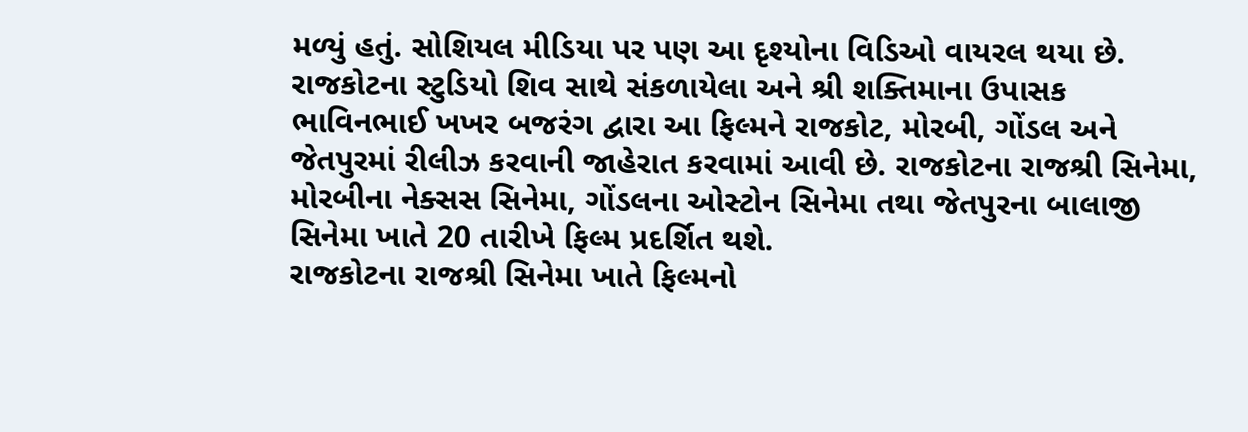મળ્યું હતું. સોશિયલ મીડિયા પર પણ આ દૃશ્યોના વિડિઓ વાયરલ થયા છે.
રાજકોટના સ્ટુડિયો શિવ સાથે સંકળાયેલા અને શ્રી શક્તિમાના ઉપાસક ભાવિનભાઈ ખખર બજરંગ દ્વારા આ ફિલ્મને રાજકોટ, મોરબી, ગોંડલ અને જેતપુરમાં રીલીઝ કરવાની જાહેરાત કરવામાં આવી છે. રાજકોટના રાજશ્રી સિનેમા, મોરબીના નેક્સસ સિનેમા, ગોંડલના ઓસ્ટોન સિનેમા તથા જેતપુરના બાલાજી સિનેમા ખાતે 20 તારીખે ફિલ્મ પ્રદર્શિત થશે.
રાજકોટના રાજશ્રી સિનેમા ખાતે ફિલ્મનો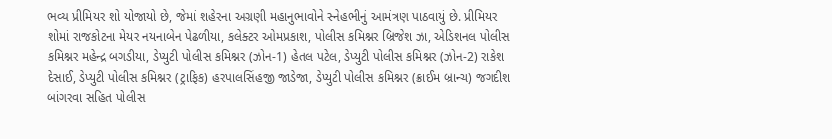ભવ્ય પ્રીમિયર શો યોજાયો છે, જેમાં શહેરના અગ્રણી મહાનુભાવોને સ્નેહભીનું આમંત્રણ પાઠવાયું છે. પ્રીમિયર શોમાં રાજકોટના મેયર નયનાબેન પેઢળીયા, કલેક્ટર ઓમપ્રકાશ, પોલીસ કમિશ્નર બ્રિજેશ ઝા, એડિશનલ પોલીસ કમિશ્નર મહેન્દ્ર બગડીયા, ડેપ્યુટી પોલીસ કમિશ્નર (ઝોન-1) હેતલ પટેલ, ડેપ્યુટી પોલીસ કમિશ્નર (ઝોન-2) રાકેશ દેસાઈ, ડેપ્યુટી પોલીસ કમિશ્નર (ટ્રાફિક) હરપાલસિંહજી જાડેજા, ડેપ્યુટી પોલીસ કમિશ્નર (ક્રાઈમ બ્રાન્ચ) જગદીશ બાંગરવા સહિત પોલીસ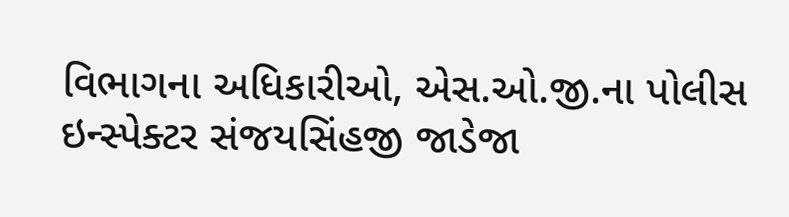વિભાગના અધિકારીઓ, એસ.ઓ.જી.ના પોલીસ ઇન્સ્પેક્ટર સંજયસિંહજી જાડેજા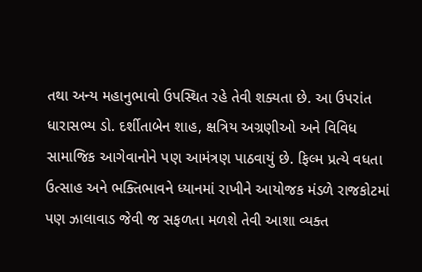તથા અન્ય મહાનુભાવો ઉપસ્થિત રહે તેવી શક્યતા છે. આ ઉપરાંત ધારાસભ્ય ડો. દર્શીતાબેન શાહ, ક્ષત્રિય અગ્રણીઓ અને વિવિધ સામાજિક આગેવાનોને પણ આમંત્રણ પાઠવાયું છે. ફિલ્મ પ્રત્યે વધતા ઉત્સાહ અને ભક્તિભાવને ધ્યાનમાં રાખીને આયોજક મંડળે રાજકોટમાં પણ ઝાલાવાડ જેવી જ સફળતા મળશે તેવી આશા વ્યક્ત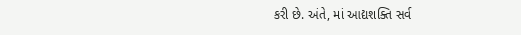કરી છે. અંતે, માં આદ્યશક્તિ સર્વ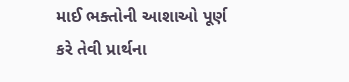માઈ ભક્તોની આશાઓ પૂર્ણ કરે તેવી પ્રાર્થના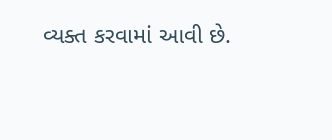વ્યક્ત કરવામાં આવી છે.